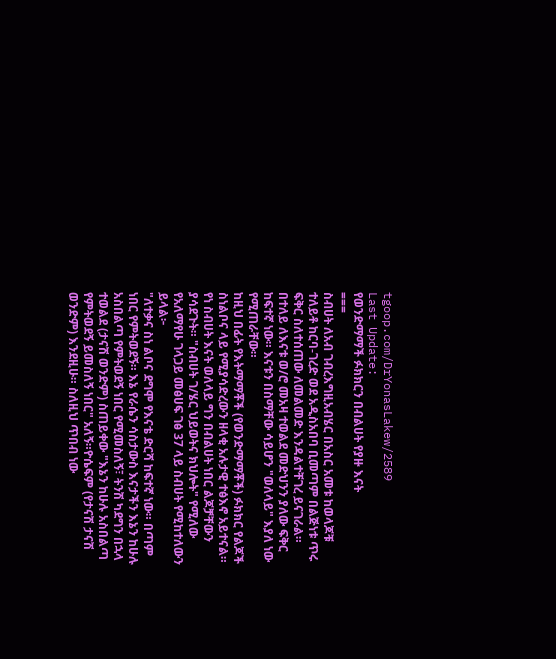tgoop.com/DrYonasLakew/2589
Last Update:
የወንድማማች ፉክክርን በብልሀት የያዙ እናት
===
ስብሀት ለአብ ገብረእግዚአብሄር በአስር አመቱ ከወላጆቹ ተለይቶ ከርባ-ገረድ ወደ አዲስአበባ ቢመጣም በልጅነቱ ጥሩ ፍቅር ስለተሰጠው ለመልመድ እንዳልተቸገረ ይናገራል። በተለይ ለእናቱ ወ/ሮ መአዛ ተወልደ መድህንን ያለው ፍቅር ከፍተኛ ነው። እናቱን በስማቸው ሳይሆን "ወለላይ" እያለ ነው የሚጠራቸው።
ከዚህ በፊት የእትማማቾች (የወንድማማቾች) ፉክክር የልጆች ስነልቦና ላይ የሚያሳድረውን ዘላቂ አሉታዊ ተፅእኖ አይተናል። የነ ስብሀት እናት ወለላይ ግን በብልሀት ነበር ልጆቻቸውን ያሳደጉት። "ስብሀት ገ/ሄር ህይወትና ክህሎት" የሚለው የአለማየሁ ገላጋይ መፅሀፍ ገፅ 37 ላይ ስብሀት የሚከተለውን ይላል፦
"ለተቃና ስነ ልቦና ደግሞ የእናቴ ድርሻ ከፍተኛ ነው። በጣም ነበር የምትወደኝ። እኔ የራሴን ሳስታውስ እናታችን እኔን ከሁሉ አስበልጣ የምትወደኝ ነበር የሚመስለኝ፣ ትንሽ ካደግን በኋላ ተወልደ (ታናሽ ወንድም) ስጠይቀው "እኔን ከሁሉ አስበልጣ የምትወደኝ ይመስለኝ ነበር" አለኝ።ዮሴፍም (የታናሽ ታናሽ ወንድም) እንደዚሁ። ስለዚህ ጥበብ ነው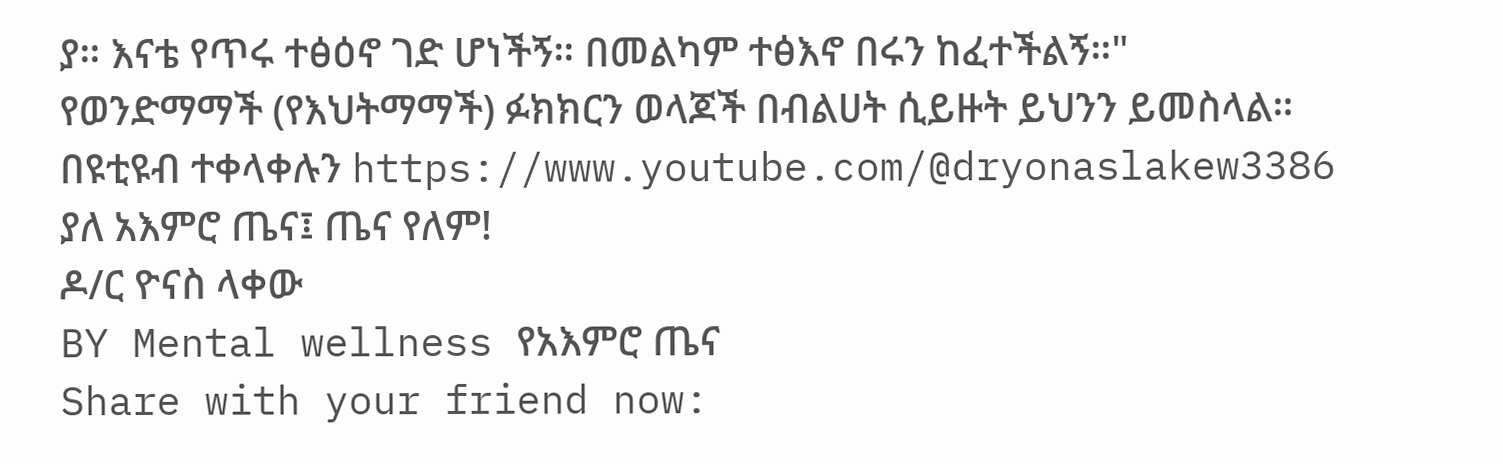ያ። እናቴ የጥሩ ተፅዕኖ ገድ ሆነችኝ። በመልካም ተፅእኖ በሩን ከፈተችልኝ።"
የወንድማማች (የእህትማማች) ፉክክርን ወላጆች በብልሀት ሲይዙት ይህንን ይመስላል።
በዩቲዩብ ተቀላቀሉን https://www.youtube.com/@dryonaslakew3386
ያለ አእምሮ ጤና፤ ጤና የለም!
ዶ/ር ዮናስ ላቀው
BY Mental wellness የአእምሮ ጤና
Share with your friend now: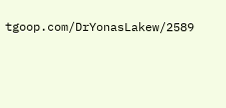tgoop.com/DrYonasLakew/2589